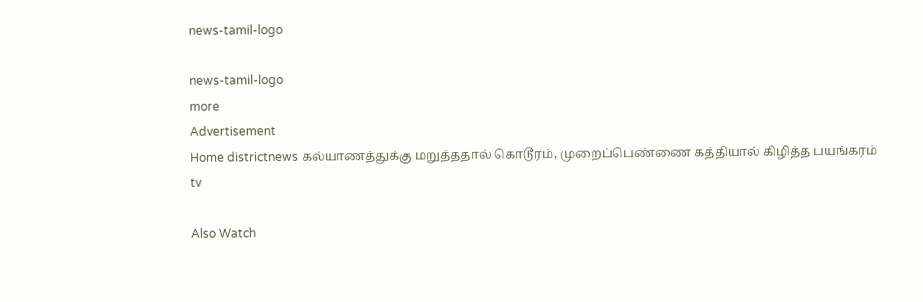news-tamil-logo

news-tamil-logo
more
Advertisement
Home districtnews கல்யாணத்துக்கு மறுத்ததால் கொடூரம், முறைப்பெண்ணை கத்தியால் கிழித்த பயங்கரம்
tv

Also Watch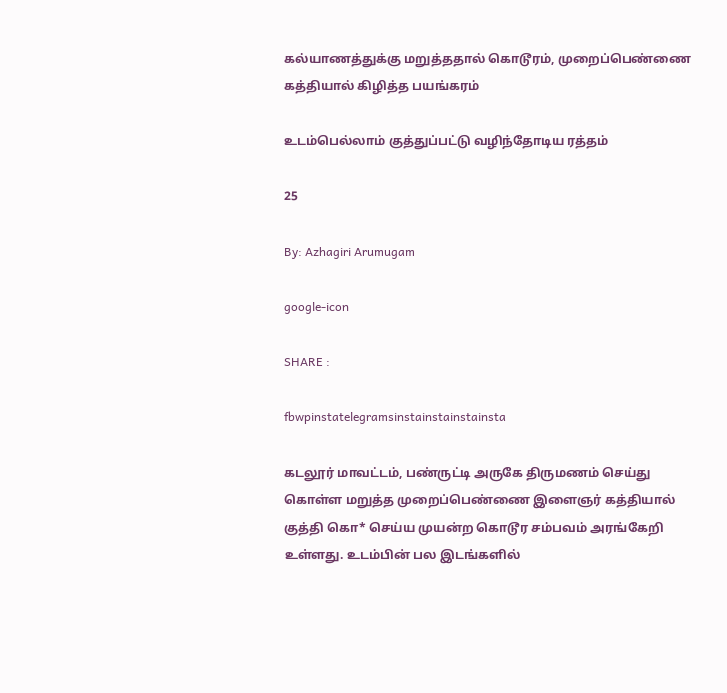கல்யாணத்துக்கு மறுத்ததால் கொடூரம், முறைப்பெண்ணை கத்தியால் கிழித்த பயங்கரம்

உடம்பெல்லாம் குத்துப்பட்டு வழிந்தோடிய ரத்தம்

25

By: Azhagiri Arumugam

google-icon

SHARE :

fbwpinstatelegramsinstainstainstainsta

கடலூர் மாவட்டம், பண்ருட்டி அருகே திருமணம் செய்து கொள்ள மறுத்த முறைப்பெண்ணை இளைஞர் கத்தியால் குத்தி கொ* செய்ய முயன்ற கொடூர சம்பவம் அரங்கேறி உள்ளது. உடம்பின் பல இடங்களில்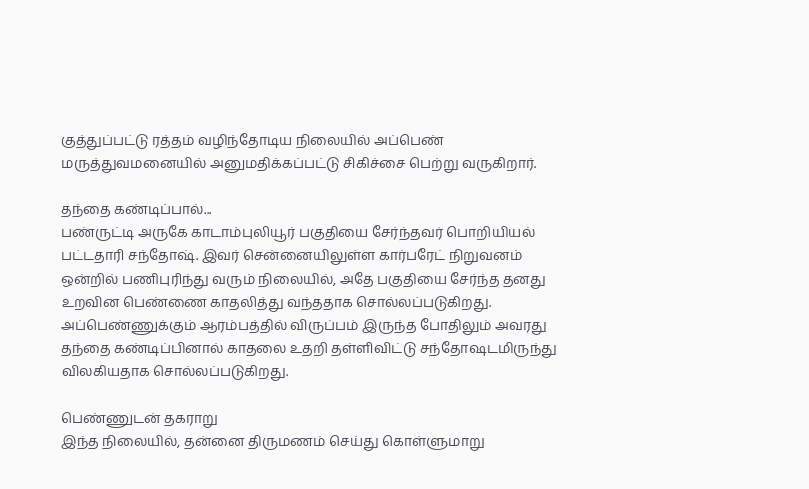குத்துப்பட்டு ரத்தம் வழிந்தோடிய நிலையில் அப்பெண் மருத்துவமனையில் அனுமதிக்கப்பட்டு சிகிச்சை பெற்று வருகிறார்.

தந்தை கண்டிப்பால்...
பண்ருட்டி அருகே காடாம்புலியூர் பகுதியை சேர்ந்தவர் பொறியியல் பட்டதாரி சந்தோஷ். இவர் சென்னையிலுள்ள கார்பரேட் நிறுவனம் ஒன்றில் பணிபுரிந்து வரும் நிலையில், அதே பகுதியை சேர்ந்த தனது உறவின பெண்ணை காதலித்து வந்ததாக சொல்லப்படுகிறது. அப்பெண்ணுக்கும் ஆரம்பத்தில் விருப்பம் இருந்த போதிலும் அவரது தந்தை கண்டிப்பினால் காதலை உதறி தள்ளிவிட்டு சந்தோஷடமிருந்து விலகியதாக சொல்லப்படுகிறது.

பெண்ணுடன் தகராறு
இந்த நிலையில், தன்னை திருமணம் செய்து கொள்ளுமாறு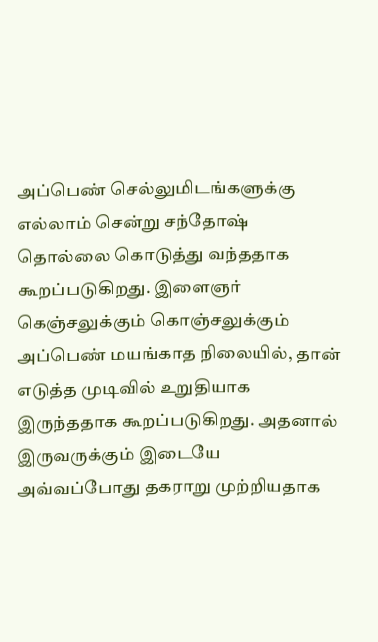அப்பெண் செல்லுமிடங்களுக்கு எல்லாம் சென்று சந்தோஷ் தொல்லை கொடுத்து வந்ததாக கூறப்படுகிறது. இளைஞர் கெஞ்சலுக்கும் கொஞ்சலுக்கும் அப்பெண் மயங்காத நிலையில், தான் எடுத்த முடிவில் உறுதியாக இருந்ததாக கூறப்படுகிறது. அதனால் இருவருக்கும் இடையே அவ்வப்போது தகராறு முற்றியதாக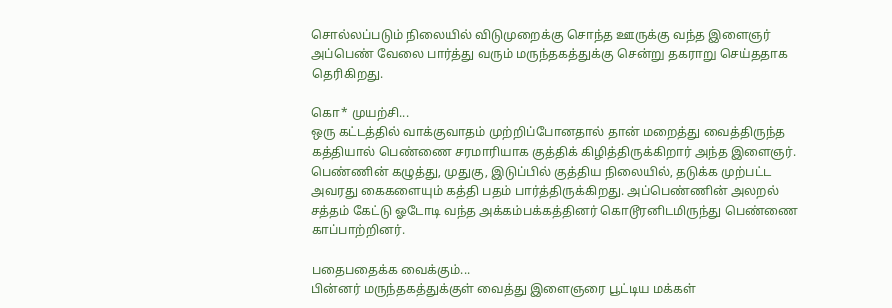சொல்லப்படும் நிலையில் விடுமுறைக்கு சொந்த ஊருக்கு வந்த இளைஞர் அப்பெண் வேலை பார்த்து வரும் மருந்தகத்துக்கு சென்று தகராறு செய்ததாக தெரிகிறது.

கொ* முயற்சி...
ஒரு கட்டத்தில் வாக்குவாதம் முற்றிப்போனதால் தான் மறைத்து வைத்திருந்த கத்தியால் பெண்ணை சரமாரியாக குத்திக் கிழித்திருக்கிறார் அந்த இளைஞர். பெண்ணின் கழுத்து, முதுகு, இடுப்பில் குத்திய நிலையில், தடுக்க முற்பட்ட அவரது கைகளையும் கத்தி பதம் பார்த்திருக்கிறது. அப்பெண்ணின் அலறல் சத்தம் கேட்டு ஓடோடி வந்த அக்கம்பக்கத்தினர் கொடூரனிடமிருந்து பெண்ணை காப்பாற்றினர்.

பதைபதைக்க வைக்கும்...
பின்னர் மருந்தகத்துக்குள் வைத்து இளைஞரை பூட்டிய மக்கள்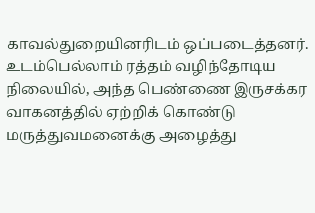காவல்துறையினரிடம் ஒப்படைத்தனர். உடம்பெல்லாம் ரத்தம் வழிந்தோடிய நிலையில், அந்த பெண்ணை இருசக்கர வாகனத்தில் ஏற்றிக் கொண்டு மருத்துவமனைக்கு அழைத்து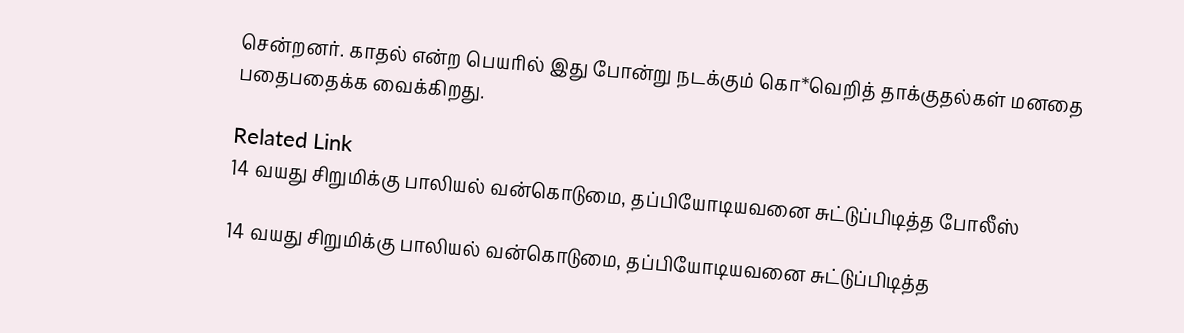சென்றனர். காதல் என்ற பெயரில் இது போன்று நடக்கும் கொ*வெறித் தாக்குதல்கள் மனதை பதைபதைக்க வைக்கிறது.

Related Link
14 வயது சிறுமிக்கு பாலியல் வன்கொடுமை, தப்பியோடியவனை சுட்டுப்பிடித்த போலீஸ்

14 வயது சிறுமிக்கு பாலியல் வன்கொடுமை, தப்பியோடியவனை சுட்டுப்பிடித்த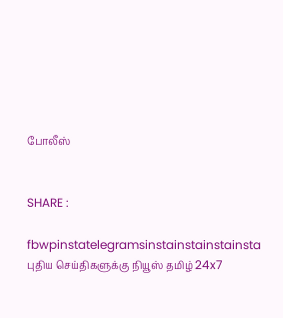போலீஸ்


SHARE :

fbwpinstatelegramsinstainstainstainsta
புதிய செய்திகளுக்கு நியூஸ் தமிழ் 24x7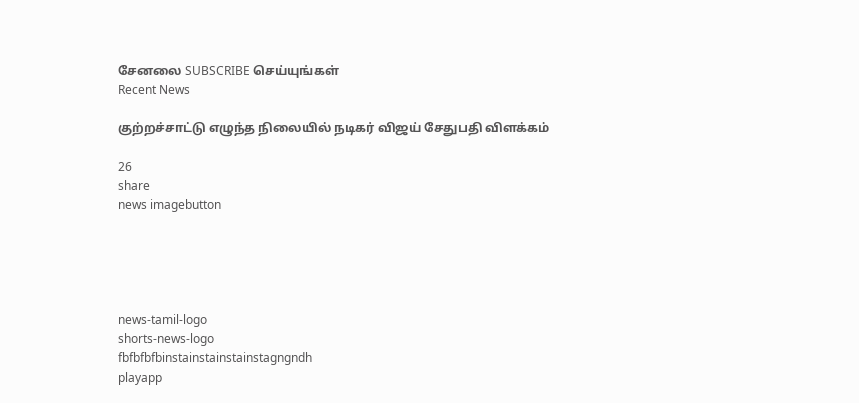சேனலை SUBSCRIBE செய்யுங்கள்
Recent News

குற்றச்சாட்டு எழுந்த நிலையில் நடிகர் விஜய் சேதுபதி விளக்கம்

26
share
news imagebutton





news-tamil-logo
shorts-news-logo
fbfbfbfbinstainstainstainstagngndh
playapp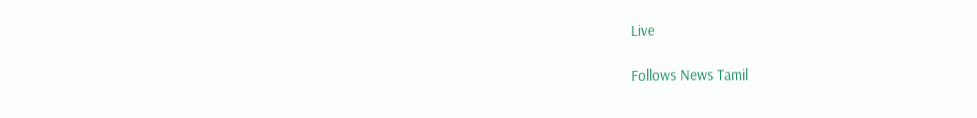Live

Follows News Tamil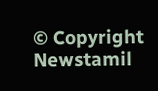© Copyright Newstamil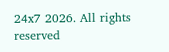24x7 2026. All rights reserved